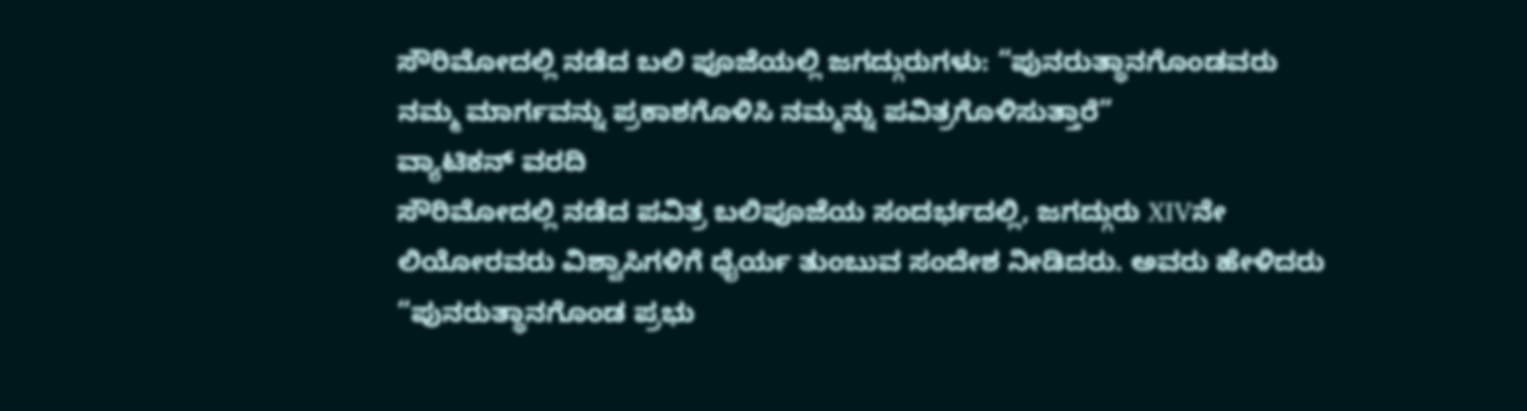ಸೌರಿಮೋದಲ್ಲಿ ನಡೆದ ಬಲಿ ಪೂಜೆಯಲ್ಲಿ ಜಗದ್ಗುರುಗಳು: “ಪುನರುತ್ಥಾನಗೊಂಡವರು ನಮ್ಮ ಮಾರ್ಗವನ್ನು ಪ್ರಕಾಶಗೊಳಿಸಿ ನಮ್ಮನ್ನು ಪವಿತ್ರಗೊಳಿಸುತ್ತಾರೆ”
ವ್ಯಾಟಿಕನ್ ವರದಿ
ಸೌರಿಮೋದಲ್ಲಿ ನಡೆದ ಪವಿತ್ರ ಬಲಿಪೂಜೆಯ ಸಂದರ್ಭದಲ್ಲಿ, ಜಗದ್ಗುರು XIVನೇ ಲಿಯೋರವರು ವಿಶ್ವಾಸಿಗಳಿಗೆ ಧೈರ್ಯ ತುಂಬುವ ಸಂದೇಶ ನೀಡಿದರು. ಅವರು ಹೇಳಿದರು “ಪುನರುತ್ಥಾನಗೊಂಡ ಪ್ರಭು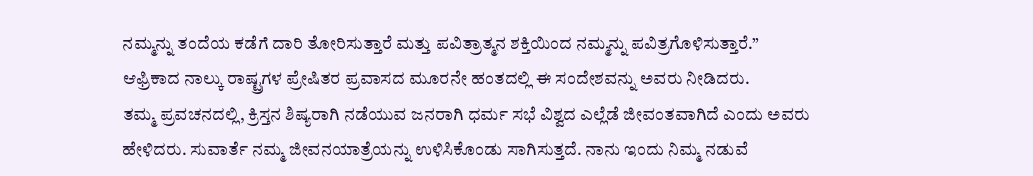ನಮ್ಮನ್ನು ತಂದೆಯ ಕಡೆಗೆ ದಾರಿ ತೋರಿಸುತ್ತಾರೆ ಮತ್ತು ಪವಿತ್ರಾತ್ಮನ ಶಕ್ತಿಯಿಂದ ನಮ್ಮನ್ನು ಪವಿತ್ರಗೊಳಿಸುತ್ತಾರೆ.” ಆಫ್ರಿಕಾದ ನಾಲ್ಕು ರಾಷ್ಟ್ರಗಳ ಪ್ರೇಷಿತರ ಪ್ರವಾಸದ ಮೂರನೇ ಹಂತದಲ್ಲಿ ಈ ಸಂದೇಶವನ್ನು ಅವರು ನೀಡಿದರು.
ತಮ್ಮ ಪ್ರವಚನದಲ್ಲಿ, ಕ್ರಿಸ್ತನ ಶಿಷ್ಯರಾಗಿ ನಡೆಯುವ ಜನರಾಗಿ ಧರ್ಮ ಸಭೆ ವಿಶ್ವದ ಎಲ್ಲೆಡೆ ಜೀವಂತವಾಗಿದೆ ಎಂದು ಅವರು ಹೇಳಿದರು. ಸುವಾರ್ತೆ ನಮ್ಮ ಜೀವನಯಾತ್ರೆಯನ್ನು ಉಳಿಸಿಕೊಂಡು ಸಾಗಿಸುತ್ತದೆ. ನಾನು ಇಂದು ನಿಮ್ಮ ನಡುವೆ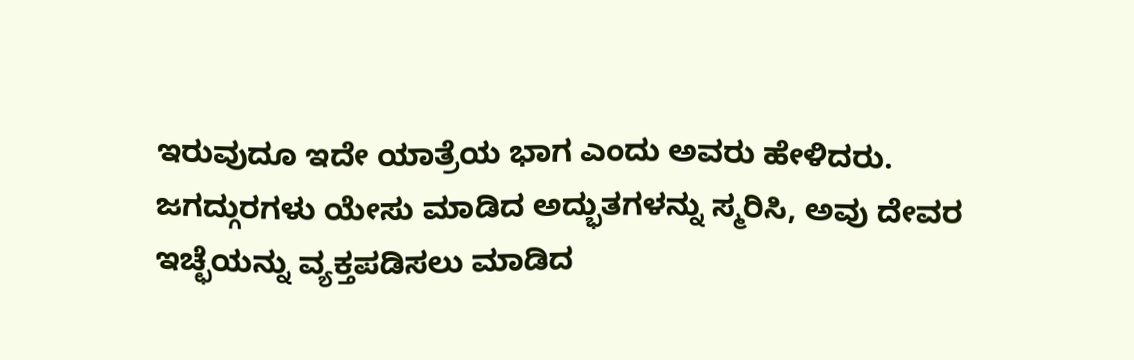ಇರುವುದೂ ಇದೇ ಯಾತ್ರೆಯ ಭಾಗ ಎಂದು ಅವರು ಹೇಳಿದರು.
ಜಗದ್ಗುರಗಳು ಯೇಸು ಮಾಡಿದ ಅದ್ಭುತಗಳನ್ನು ಸ್ಮರಿಸಿ, ಅವು ದೇವರ ಇಚ್ಛೆಯನ್ನು ವ್ಯಕ್ತಪಡಿಸಲು ಮಾಡಿದ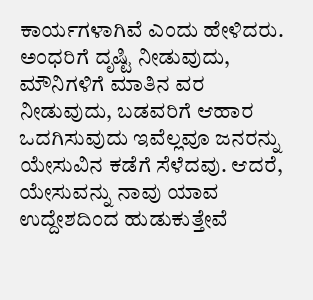ಕಾರ್ಯಗಳಾಗಿವೆ ಎಂದು ಹೇಳಿದರು. ಅಂಧರಿಗೆ ದೃಷ್ಟಿ ನೀಡುವುದು, ಮೌನಿಗಳಿಗೆ ಮಾತಿನ ವರ ನೀಡುವುದು, ಬಡವರಿಗೆ ಆಹಾರ ಒದಗಿಸುವುದು ಇವೆಲ್ಲವೂ ಜನರನ್ನು ಯೇಸುವಿನ ಕಡೆಗೆ ಸೆಳೆದವು. ಆದರೆ, ಯೇಸುವನ್ನು ನಾವು ಯಾವ ಉದ್ದೇಶದಿಂದ ಹುಡುಕುತ್ತೇವೆ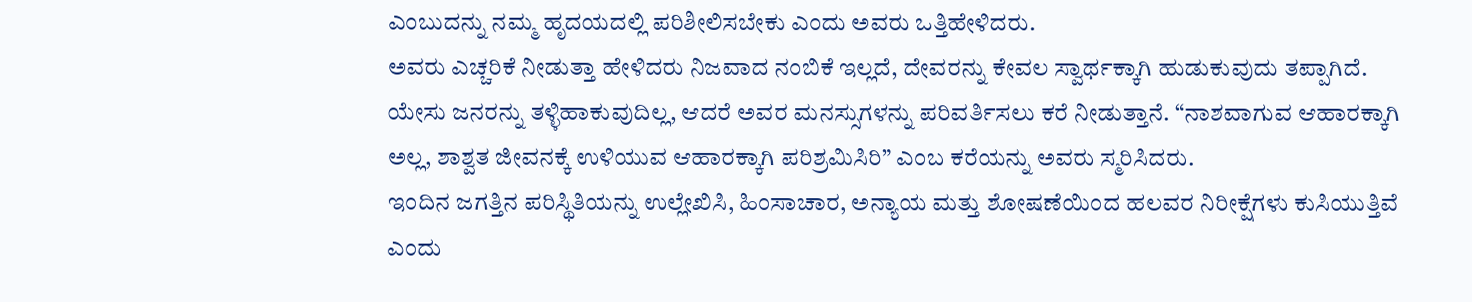ಎಂಬುದನ್ನು ನಮ್ಮ ಹೃದಯದಲ್ಲಿ ಪರಿಶೀಲಿಸಬೇಕು ಎಂದು ಅವರು ಒತ್ತಿಹೇಳಿದರು.
ಅವರು ಎಚ್ಚರಿಕೆ ನೀಡುತ್ತಾ ಹೇಳಿದರು ನಿಜವಾದ ನಂಬಿಕೆ ಇಲ್ಲದೆ, ದೇವರನ್ನು ಕೇವಲ ಸ್ವಾರ್ಥಕ್ಕಾಗಿ ಹುಡುಕುವುದು ತಪ್ಪಾಗಿದೆ. ಯೇಸು ಜನರನ್ನು ತಳ್ಳಿಹಾಕುವುದಿಲ್ಲ, ಆದರೆ ಅವರ ಮನಸ್ಸುಗಳನ್ನು ಪರಿವರ್ತಿಸಲು ಕರೆ ನೀಡುತ್ತಾನೆ. “ನಾಶವಾಗುವ ಆಹಾರಕ್ಕಾಗಿ ಅಲ್ಲ, ಶಾಶ್ವತ ಜೀವನಕ್ಕೆ ಉಳಿಯುವ ಆಹಾರಕ್ಕಾಗಿ ಪರಿಶ್ರಮಿಸಿರಿ” ಎಂಬ ಕರೆಯನ್ನು ಅವರು ಸ್ಮರಿಸಿದರು.
ಇಂದಿನ ಜಗತ್ತಿನ ಪರಿಸ್ಥಿತಿಯನ್ನು ಉಲ್ಲೇಖಿಸಿ, ಹಿಂಸಾಚಾರ, ಅನ್ಯಾಯ ಮತ್ತು ಶೋಷಣೆಯಿಂದ ಹಲವರ ನಿರೀಕ್ಷೆಗಳು ಕುಸಿಯುತ್ತಿವೆ ಎಂದು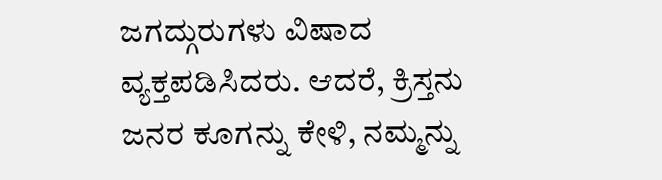ಜಗದ್ಗುರುಗಳು ವಿಷಾದ ವ್ಯಕ್ತಪಡಿಸಿದರು. ಆದರೆ, ಕ್ರಿಸ್ತನು ಜನರ ಕೂಗನ್ನು ಕೇಳಿ, ನಮ್ಮನ್ನು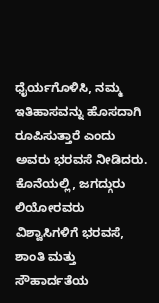ಧೈರ್ಯಗೊಳಿಸಿ, ನಮ್ಮ ಇತಿಹಾಸವನ್ನು ಹೊಸದಾಗಿ ರೂಪಿಸುತ್ತಾರೆ ಎಂದು ಅವರು ಭರವಸೆ ನೀಡಿದರು.
ಕೊನೆಯಲ್ಲಿ, ಜಗದ್ಗುರು ಲಿಯೋರವರು ವಿಶ್ವಾಸಿಗಳಿಗೆ ಭರವಸೆ, ಶಾಂತಿ ಮತ್ತು ಸೌಹಾರ್ದತೆಯ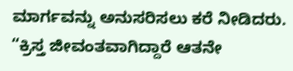ಮಾರ್ಗವನ್ನು ಅನುಸರಿಸಲು ಕರೆ ನೀಡಿದರು. “ಕ್ರಿಸ್ತ ಜೀವಂತವಾಗಿದ್ದಾರೆ ಆತನೇ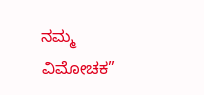ನಮ್ಮ ವಿಮೋಚಕ”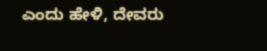ಎಂದು ಹೇಳಿ, ದೇವರು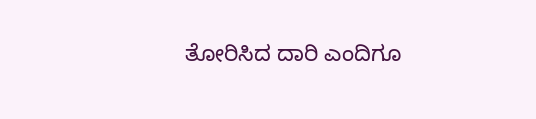ತೋರಿಸಿದ ದಾರಿ ಎಂದಿಗೂ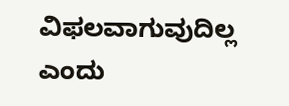ವಿಫಲವಾಗುವುದಿಲ್ಲ ಎಂದು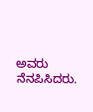ಅವರು ನೆನಪಿಸಿದರು.